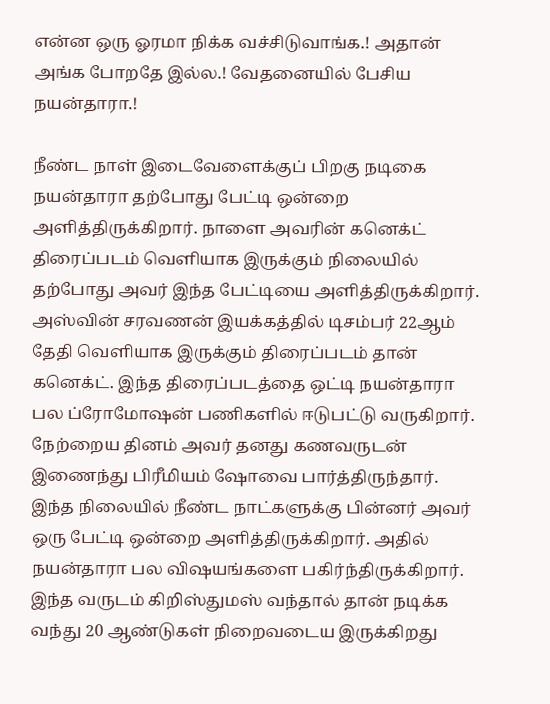என்ன ஒரு ஓரமா நிக்க வச்சிடுவாங்க.! அதான் அங்க போறதே இல்ல.! வேதனையில் பேசிய நயன்தாரா.!

நீண்ட நாள் இடைவேளைக்குப் பிறகு நடிகை நயன்தாரா தற்போது பேட்டி ஒன்றை அளித்திருக்கிறார். நாளை அவரின் கனெக்ட் திரைப்படம் வெளியாக இருக்கும் நிலையில் தற்போது அவர் இந்த பேட்டியை அளித்திருக்கிறார். அஸ்வின் சரவணன் இயக்கத்தில் டிசம்பர் 22ஆம் தேதி வெளியாக இருக்கும் திரைப்படம் தான் கனெக்ட். இந்த திரைப்படத்தை ஒட்டி நயன்தாரா பல ப்ரோமோஷன் பணிகளில் ஈடுபட்டு வருகிறார். நேற்றைய தினம் அவர் தனது கணவருடன் இணைந்து பிரீமியம் ஷோவை பார்த்திருந்தார். இந்த நிலையில் நீண்ட நாட்களுக்கு பின்னர் அவர் ஒரு பேட்டி ஒன்றை அளித்திருக்கிறார். அதில் நயன்தாரா பல விஷயங்களை பகிர்ந்திருக்கிறார். இந்த வருடம் கிறிஸ்துமஸ் வந்தால் தான் நடிக்க வந்து 20 ஆண்டுகள் நிறைவடைய இருக்கிறது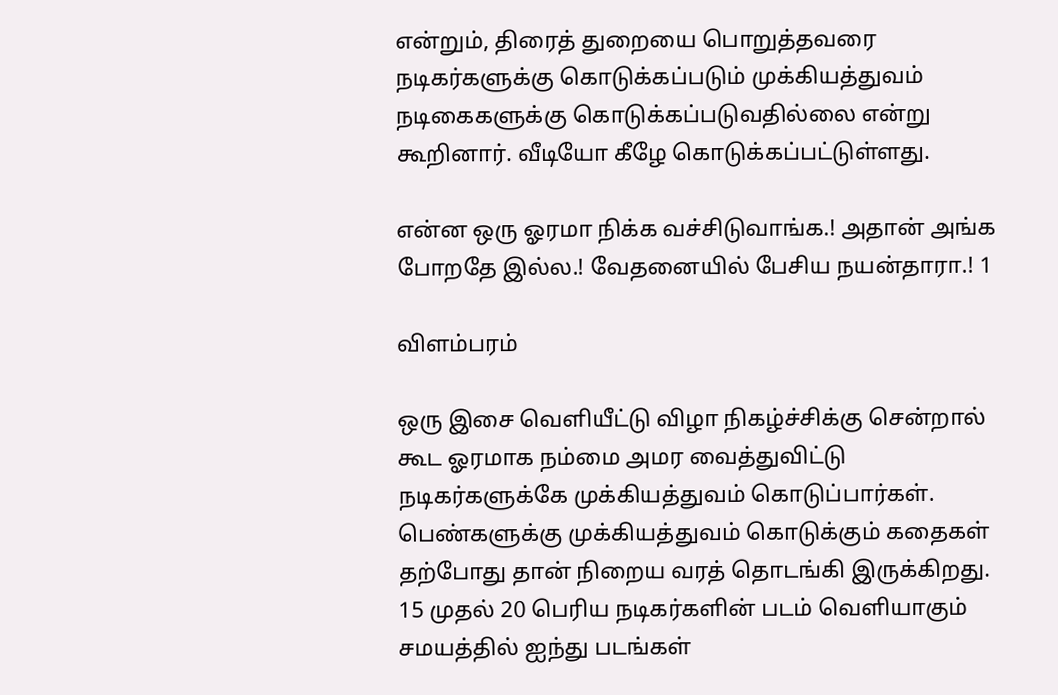என்றும், திரைத் துறையை பொறுத்தவரை நடிகர்களுக்கு கொடுக்கப்படும் முக்கியத்துவம் நடிகைகளுக்கு கொடுக்கப்படுவதில்லை என்று கூறினார். வீடியோ கீழே கொடுக்கப்பட்டுள்ளது.

என்ன ஒரு ஓரமா நிக்க வச்சிடுவாங்க.! அதான் அங்க போறதே இல்ல.! வேதனையில் பேசிய நயன்தாரா.! 1

விளம்பரம்

ஒரு இசை வெளியீட்டு விழா நிகழ்ச்சிக்கு சென்றால் கூட ஓரமாக நம்மை அமர வைத்துவிட்டு நடிகர்களுக்கே முக்கியத்துவம் கொடுப்பார்கள். பெண்களுக்கு முக்கியத்துவம் கொடுக்கும் கதைகள் தற்போது தான் நிறைய வரத் தொடங்கி இருக்கிறது. 15 முதல் 20 பெரிய நடிகர்களின் படம் வெளியாகும் சமயத்தில் ஐந்து படங்கள்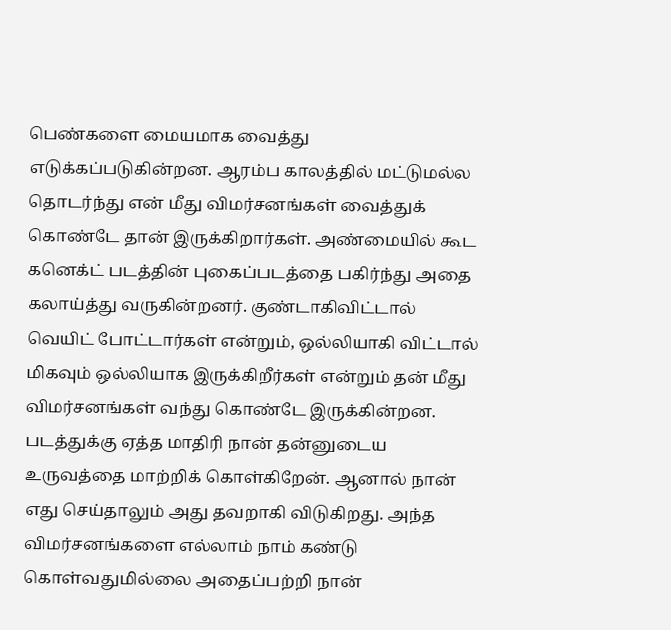பெண்களை மையமாக வைத்து எடுக்கப்படுகின்றன. ஆரம்ப காலத்தில் மட்டுமல்ல தொடர்ந்து என் மீது விமர்சனங்கள் வைத்துக் கொண்டே தான் இருக்கிறார்கள். அண்மையில் கூட கனெக்ட் படத்தின் புகைப்படத்தை பகிர்ந்து அதை கலாய்த்து வருகின்றனர். குண்டாகிவிட்டால் வெயிட் போட்டார்கள் என்றும், ஒல்லியாகி விட்டால் மிகவும் ஒல்லியாக இருக்கிறீர்கள் என்றும் தன் மீது விமர்சனங்கள் வந்து கொண்டே இருக்கின்றன. படத்துக்கு ஏத்த மாதிரி நான் தன்னுடைய உருவத்தை மாற்றிக் கொள்கிறேன். ஆனால் நான் எது செய்தாலும் அது தவறாகி விடுகிறது. அந்த விமர்சனங்களை எல்லாம் நாம் கண்டு கொள்வதுமில்லை அதைப்பற்றி நான்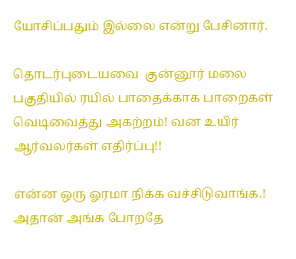யோசிப்பதும் இல்லை என்று பேசினார்.

தொடர்புடையவை  குன்னூர் மலை பகுதியில் ரயில் பாதைக்காக பாறைகள் வெடிவைத்து அகற்றம்! வன உயிர் ஆர்வலர்கள் எதிர்ப்பு!!

என்ன ஒரு ஓரமா நிக்க வச்சிடுவாங்க.! அதான் அங்க போறதே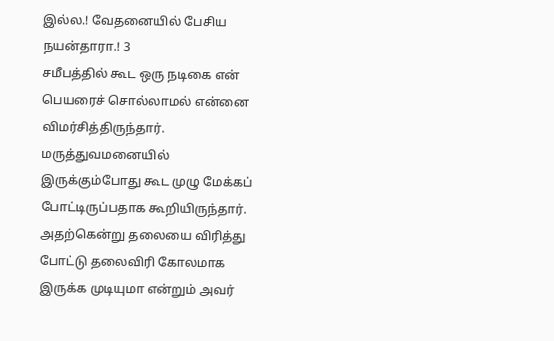இல்ல.! வேதனையில் பேசிய நயன்தாரா.! 3
சமீபத்தில் கூட ஒரு நடிகை என் பெயரைச் சொல்லாமல் என்னை விமர்சித்திருந்தார். மருத்துவமனையில் இருக்கும்போது கூட முழு மேக்கப் போட்டிருப்பதாக கூறியிருந்தார். அதற்கென்று தலையை விரித்து போட்டு தலைவிரி கோலமாக இருக்க முடியுமா என்றும் அவர்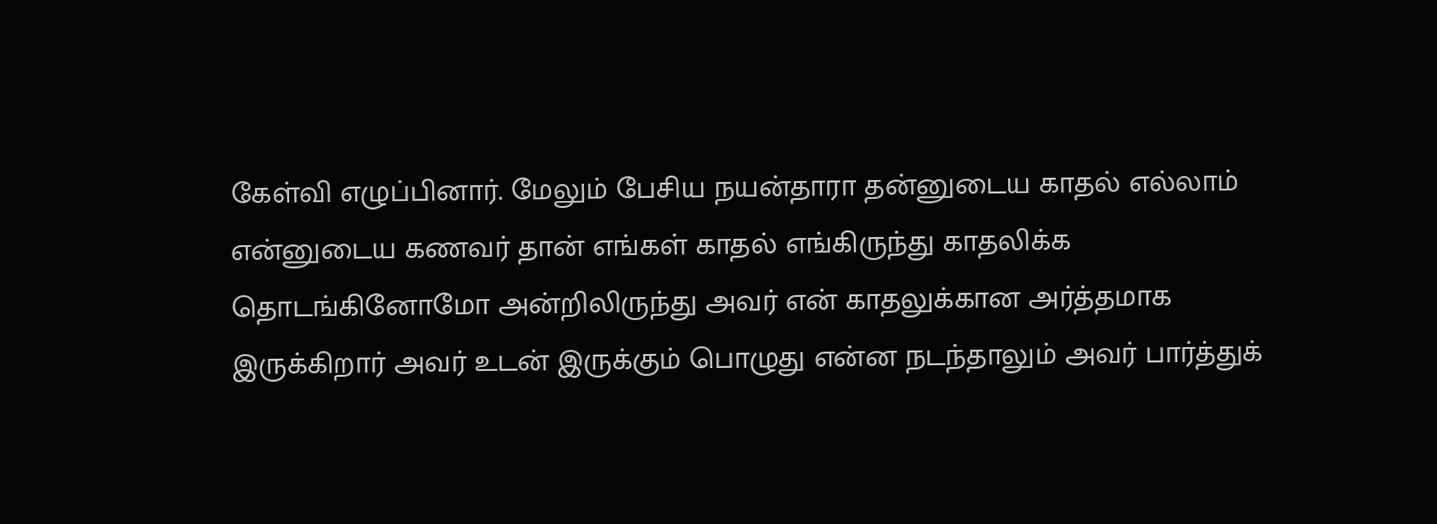கேள்வி எழுப்பினார். மேலும் பேசிய நயன்தாரா தன்னுடைய காதல் எல்லாம் என்னுடைய கணவர் தான் எங்கள் காதல் எங்கிருந்து காதலிக்க தொடங்கினோமோ அன்றிலிருந்து அவர் என் காதலுக்கான அர்த்தமாக இருக்கிறார் அவர் உடன் இருக்கும் பொழுது என்ன நடந்தாலும் அவர் பார்த்துக்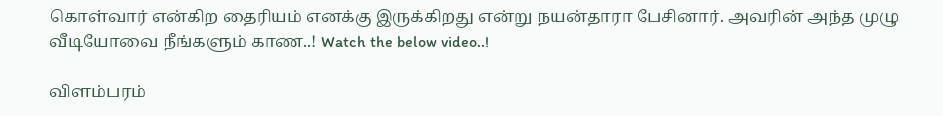கொள்வார் என்கிற தைரியம் எனக்கு இருக்கிறது என்று நயன்தாரா பேசினார். அவரின் அந்த முழு வீடியோவை நீங்களும் காண..! Watch the below video..!

விளம்பரம்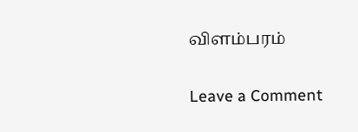விளம்பரம்

Leave a Comment